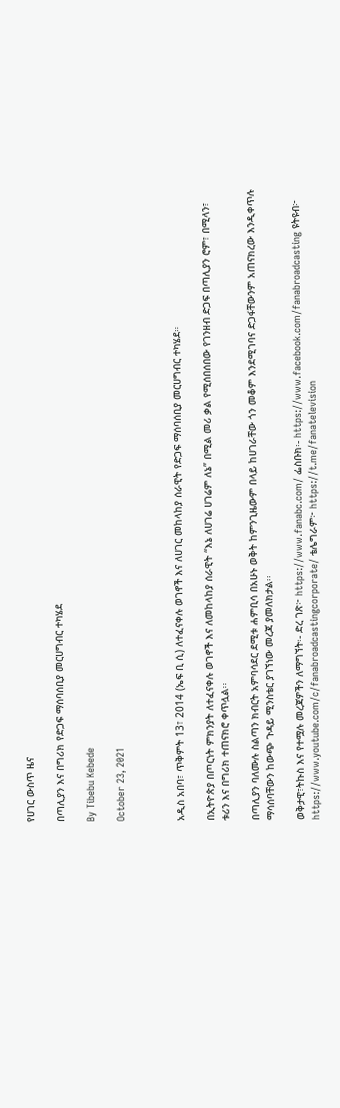የሀገር ውስጥ ዜና

በጣሊያን እና በግሪክ የድጋፍ ማሰባሰቢያ መርሀግብር ተካሄደ

By Tibebu Kebede

October 23, 2021



አዲስ አበባ፣ ጥቅምት 13፣ 2014 (ኤፍ ቢ ሲ) ለተፈናቀሉ ወገኖች እና ለሀገር መከላከያ ሰራዊት የድጋፍ ማሰባሰቢያ መርሀግብር ተካሄደ።

በኢትዮጵያ በጦርነት ምክንያት ለተፈናቀሉ ወገኖች እና ለመከላከያ ሰራዊት “እኔ ለሀገሬ ሀገሬም ለኔ” በሚል መሪ ቃል የሚሰበሰበው የገንዘብ ድጋፍ በጣሊያን ሮም፣ በሚላን፣ ቱሪን እና በግሪክ ተጠናክሮ ቀጥሏል፡፡

በጣሊያን ባለሙሉ ስልጣን ክብርት አምባሳደር ደሚቱ ሐምቢሳ በአሁኑ ወቅት ከምንጊዜውም በላይ ከሀገራቸው ጎን መቆም እንደሚገባና ድጋፋቸውንም አጠናክረው እንዲቀጥሉ ማሳሰባቸውን ከውጭ ጉዳይ ሚንስቴር ያገኘነው መረጃ ያመለክታል፡፡

ወቅታዊ፣ትኩስ እና የተሟሉ መረጃዎችን ለማግኘት፡- ድረ ገጽ፦ https://www.fanabc.com/ ፌስቡክ፡- https://www.facebook.com/fanabroadcasting ዩትዩብ፦ https://www.youtube.com/c/fanabroadcastingcorporate/ ቴሌግራም፦ https://t.me/fanatelevision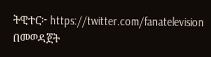ትዊተር፦ https://twitter.com/fanatelevision በመወዳጀት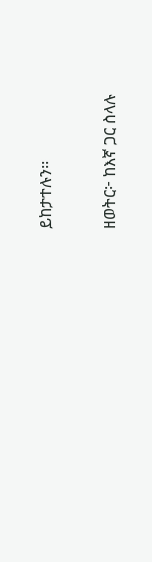ይከታተሉን፡፡

ዘወትር፦ ከእኛ ጋር ስላሉ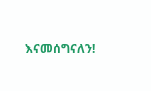እናመሰግናለን!